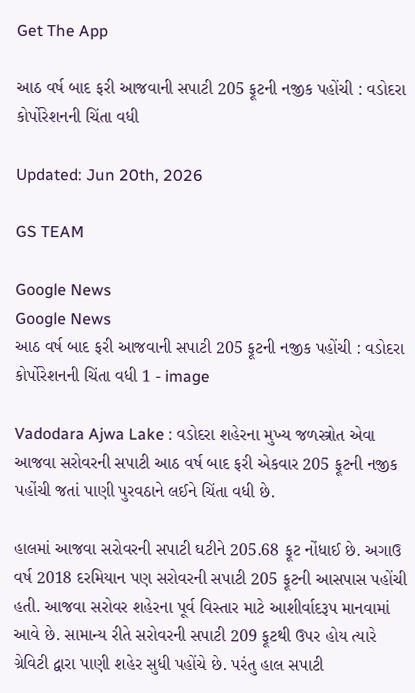Get The App

આઠ વર્ષ બાદ ફરી આજવાની સપાટી 205 ફૂટની નજીક પહોંચી : વડોદરા કોર્પોરેશનની ચિંતા વધી

Updated: Jun 20th, 2026

GS TEAM

Google News
Google News
આઠ વર્ષ બાદ ફરી આજવાની સપાટી 205 ફૂટની નજીક પહોંચી : વડોદરા કોર્પોરેશનની ચિંતા વધી 1 - image

Vadodara Ajwa Lake : વડોદરા શહેરના મુખ્ય જળસ્ત્રોત એવા આજવા સરોવરની સપાટી આઠ વર્ષ બાદ ફરી એકવાર 205 ફૂટની નજીક પહોંચી જતાં પાણી પુરવઠાને લઈને ચિંતા વધી છે.

હાલમાં આજવા સરોવરની સપાટી ઘટીને 205.68 ફૂટ નોંધાઈ છે. અગાઉ વર્ષ 2018 દરમિયાન પણ સરોવરની સપાટી 205 ફૂટની આસપાસ પહોંચી હતી. આજવા સરોવર શહેરના પૂર્વ વિસ્તાર માટે આશીર્વાદરૂપ માનવામાં આવે છે. સામાન્ય રીતે સરોવરની સપાટી 209 ફૂટથી ઉપર હોય ત્યારે ગ્રેવિટી દ્વારા પાણી શહેર સુધી પહોંચે છે. પરંતુ હાલ સપાટી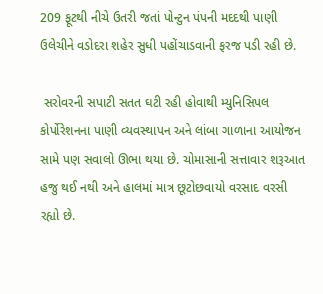209 ફૂટથી નીચે ઉતરી જતાં પોન્ટુન પંપની મદદથી પાણી ઉલેચીને વડોદરા શહેર સુધી પહોંચાડવાની ફરજ પડી રહી છે.

 સરોવરની સપાટી સતત ઘટી રહી હોવાથી મ્યુનિસિપલ કોર્પોરેશનના પાણી વ્યવસ્થાપન અને લાંબા ગાળાના આયોજન સામે પણ સવાલો ઊભા થયા છે. ચોમાસાની સત્તાવાર શરૂઆત હજુ થઈ નથી અને હાલમાં માત્ર છૂટોછવાયો વરસાદ વરસી રહ્યો છે.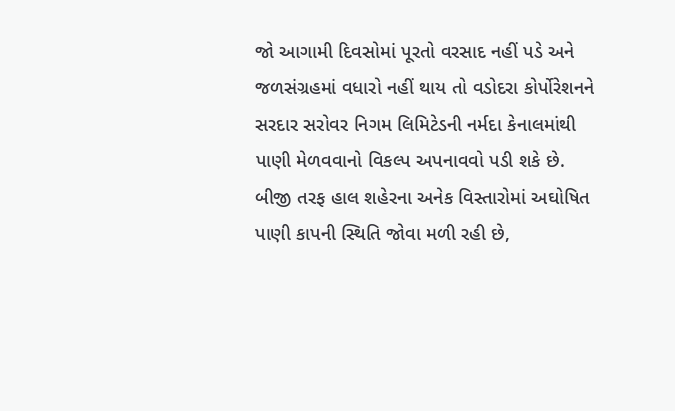જો આગામી દિવસોમાં પૂરતો વરસાદ નહીં પડે અને જળસંગ્રહમાં વધારો નહીં થાય તો વડોદરા કોર્પોરેશનને સરદાર સરોવર નિગમ લિમિટેડની નર્મદા કેનાલમાંથી પાણી મેળવવાનો વિકલ્પ અપનાવવો પડી શકે છે. બીજી તરફ હાલ શહેરના અનેક વિસ્તારોમાં અઘોષિત પાણી કાપની સ્થિતિ જોવા મળી રહી છે,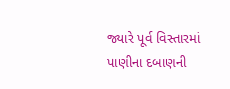જ્યારે પૂર્વ વિસ્તારમાં પાણીના દબાણની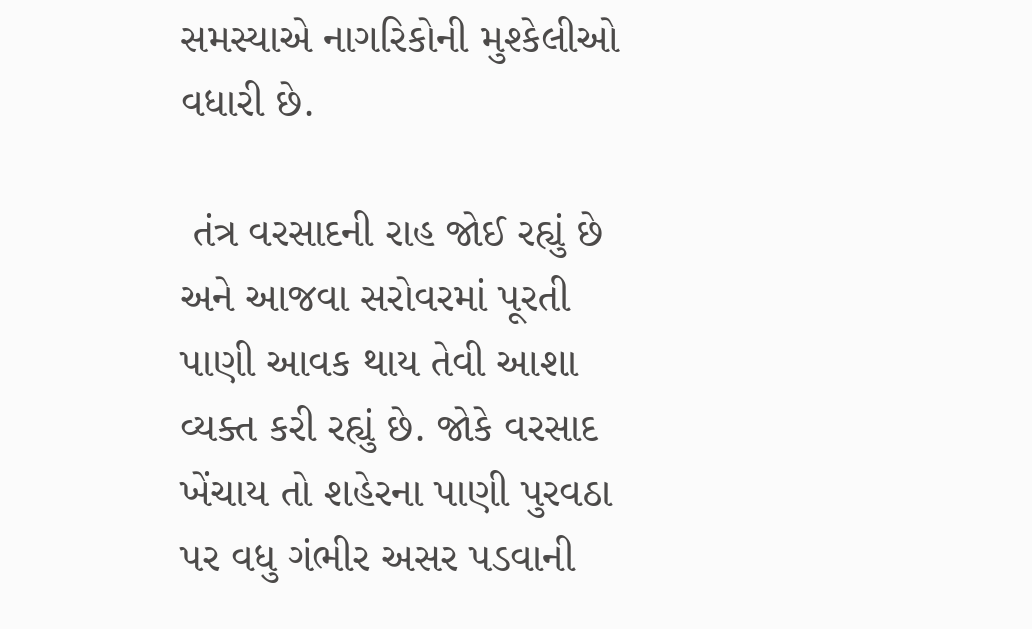સમસ્યાએ નાગરિકોની મુશ્કેલીઓ વધારી છે.

 તંત્ર વરસાદની રાહ જોઈ રહ્યું છે અને આજવા સરોવરમાં પૂરતી પાણી આવક થાય તેવી આશા વ્યક્ત કરી રહ્યું છે. જોકે વરસાદ ખેંચાય તો શહેરના પાણી પુરવઠા પર વધુ ગંભીર અસર પડવાની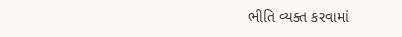ભીતિ વ્યક્ત કરવામાં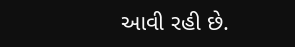આવી રહી છે.